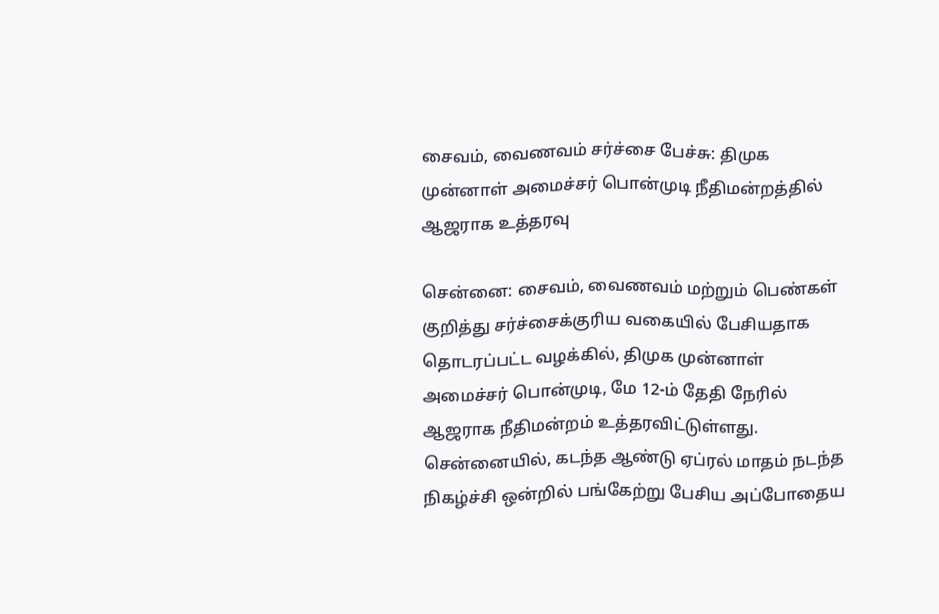சைவம், வைணவம் சர்ச்சை பேச்சு: திமுக முன்னாள் அமைச்சர் பொன்முடி நீதிமன்றத்தில் ஆஜராக உத்தரவு

சென்னை: சைவம், வைணவம் மற்றும் பெண்கள் குறித்து சர்ச்சைக்குரிய வகையில் பேசியதாக தொடரப்பட்ட வழக்கில், திமுக முன்னாள் அமைச்சர் பொன்முடி, மே 12-ம் தேதி நேரில் ஆஜராக நீதிமன்றம் உத்தரவிட்டுள்ளது. சென்னையில், கடந்த ஆண்டு ஏப்ரல் மாதம் நடந்த நிகழ்ச்சி ஒன்றில் பங்கேற்று பேசிய அப்போதைய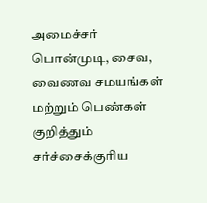அமைச்சர் பொன்முடி, சைவ, வைணவ சமயங்கள் மற்றும் பெண்கள் குறித்தும் சர்ச்சைக்குரிய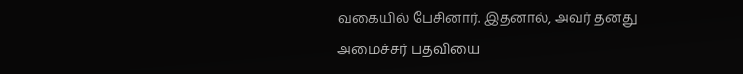வகையில் பேசினார். இதனால், அவர் தனது அமைச்சர் பதவியை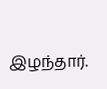இழந்தார்.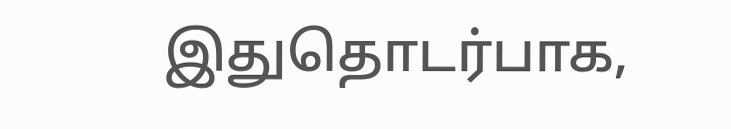இதுதொடர்பாக,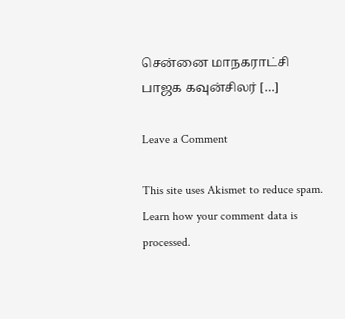சென்னை மாநகராட்சி பாஜக கவுன்சிலர் […]

Leave a Comment

This site uses Akismet to reduce spam. Learn how your comment data is processed.